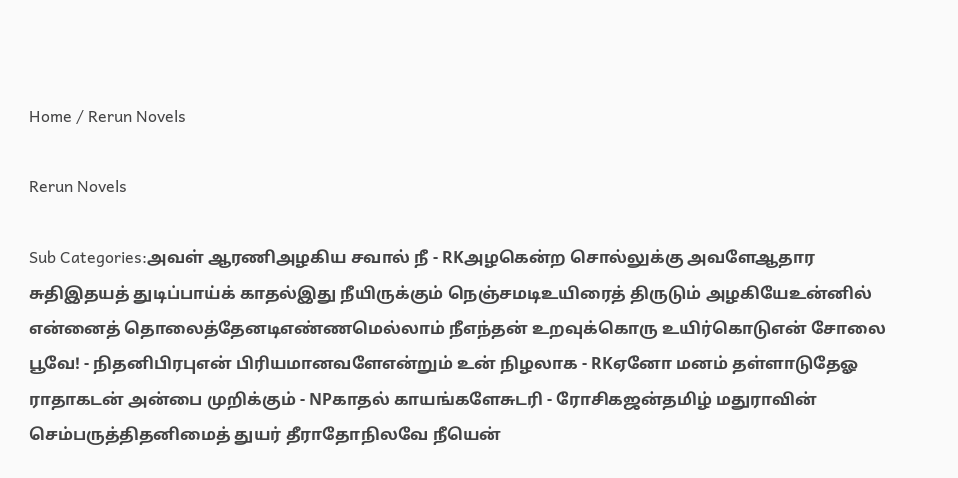Home / Rerun Novels

Rerun Novels

Sub Categories:அவள் ஆரணிஅழகிய சவால் நீ - RKஅழகென்ற சொல்லுக்கு அவளேஆதார சுதிஇதயத் துடிப்பாய்க் காதல்இது நீயிருக்கும் நெஞ்சமடிஉயிரைத் திருடும் அழகியேஉன்னில் என்னைத் தொலைத்தேனடிஎண்ணமெல்லாம் நீஎந்தன் உறவுக்கொரு உயிர்கொடுஎன் சோலை பூவே! - நிதனிபிரபுஎன் பிரியமானவளேஎன்றும் உன் நிழலாக - RKஏனோ மனம் தள்ளாடுதேஓ ராதாகடன் அன்பை முறிக்கும் - NPகாதல் காயங்களேசுடரி - ரோசிகஜன்தமிழ் மதுராவின் செம்பருத்திதனிமைத் துயர் தீராதோநிலவே நீயென்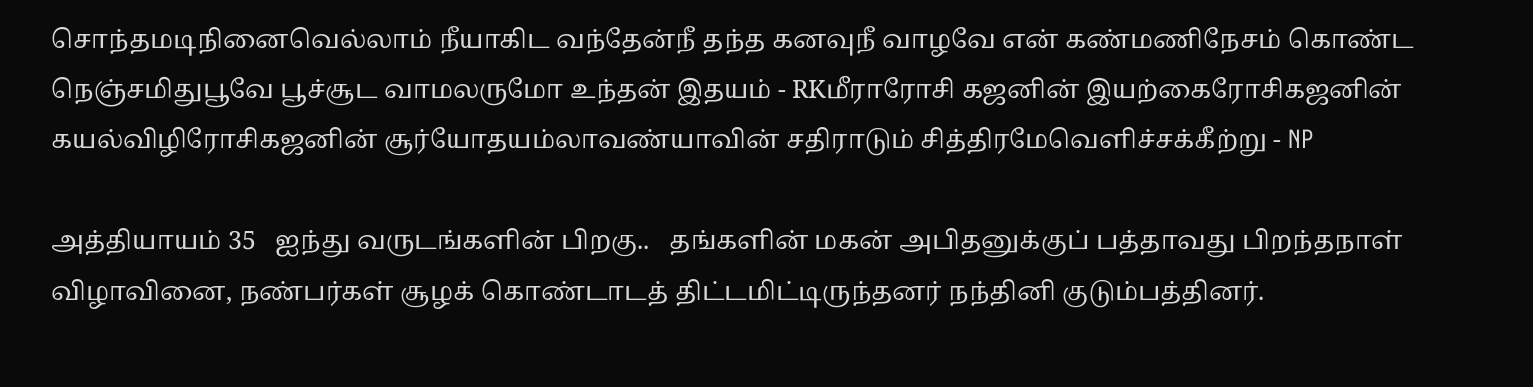சொந்தமடிநினைவெல்லாம் நீயாகிட வந்தேன்நீ தந்த கனவுநீ வாழவே என் கண்மணிநேசம் கொண்ட நெஞ்சமிதுபூவே பூச்சூட வாமலருமோ உந்தன் இதயம் - RKமீராரோசி கஜனின் இயற்கைரோசிகஜனின் கயல்விழிரோசிகஜனின் சூர்யோதயம்லாவண்யாவின் சதிராடும் சித்திரமேவெளிச்சக்கீற்று - NP

அத்தியாயம் 35   ஐந்து வருடங்களின் பிறகு..   தங்களின் மகன் அபிதனுக்குப் பத்தாவது பிறந்தநாள் விழாவினை, நண்பர்கள் சூழக் கொண்டாடத் திட்டமிட்டிருந்தனர் நந்தினி குடும்பத்தினர்.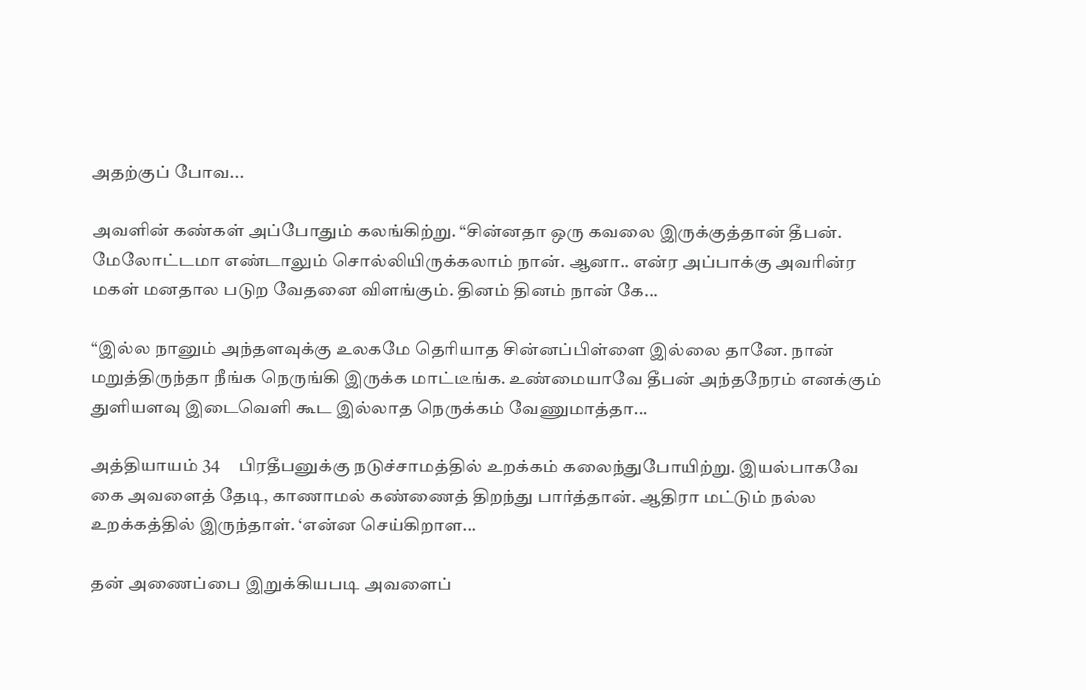அதற்குப் போவ...

அவளின் கண்கள் அப்போதும் கலங்கிற்று. “சின்னதா ஒரு கவலை இருக்குத்தான் தீபன். மேலோட்டமா எண்டாலும் சொல்லியிருக்கலாம் நான். ஆனா.. என்ர அப்பாக்கு அவரின்ர மகள் மனதால படுற வேதனை விளங்கும். தினம் தினம் நான் கே...

“இல்ல நானும் அந்தளவுக்கு உலகமே தெரியாத சின்னப்பிள்ளை இல்லை தானே. நான் மறுத்திருந்தா நீங்க நெருங்கி இருக்க மாட்டீங்க. உண்மையாவே தீபன் அந்தநேரம் எனக்கும் துளியளவு இடைவெளி கூட இல்லாத நெருக்கம் வேணுமாத்தா...

அத்தியாயம் 34     பிரதீபனுக்கு நடுச்சாமத்தில் உறக்கம் கலைந்துபோயிற்று. இயல்பாகவே கை அவளைத் தேடி, காணாமல் கண்ணைத் திறந்து பார்த்தான். ஆதிரா மட்டும் நல்ல உறக்கத்தில் இருந்தாள். ‘என்ன செய்கிறாள...

தன் அணைப்பை இறுக்கியபடி அவளைப்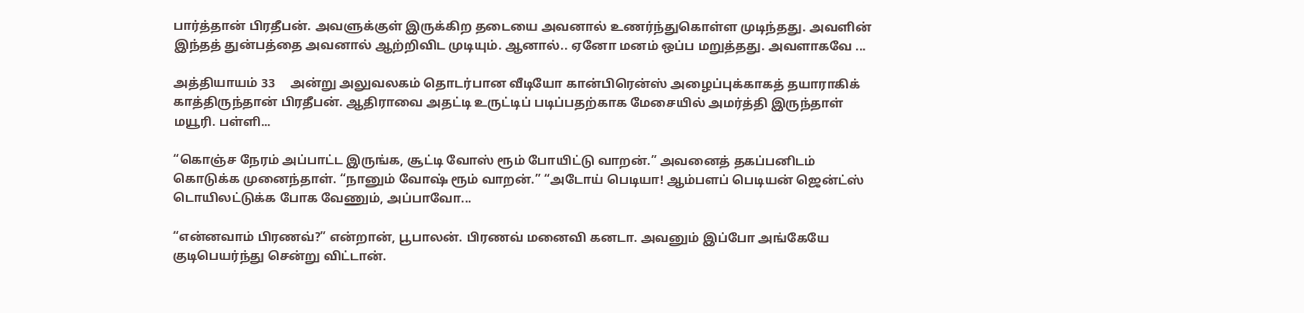பார்த்தான் பிரதீபன். அவளுக்குள் இருக்கிற தடையை அவனால் உணர்ந்துகொள்ள முடிந்தது. அவளின் இந்தத் துன்பத்தை அவனால் ஆற்றிவிட முடியும். ஆனால்.. ஏனோ மனம் ஒப்ப மறுத்தது. அவளாகவே ...

அத்தியாயம் 33     அன்று அலுவலகம் தொடர்பான வீடியோ கான்பிரென்ஸ் அழைப்புக்காகத் தயாராகிக் காத்திருந்தான் பிரதீபன். ஆதிராவை அதட்டி உருட்டிப் படிப்பதற்காக மேசையில் அமர்த்தி இருந்தாள் மயூரி. பள்ளி...

“கொஞ்ச நேரம் அப்பாட்ட இருங்க, சூட்டி வோஸ் ரூம் போயிட்டு வாறன்.” அவனைத் தகப்பனிடம் கொடுக்க முனைந்தாள். “நானும் வோஷ் ரூம் வாறன்.” “அடோய் பெடியா! ஆம்பளப் பெடியன் ஜென்ட்ஸ் டொயிலட்டுக்க போக வேணும், அப்பாவோ...

“என்னவாம் பிரணவ்?” என்றான், பூபாலன். பிரணவ் மனைவி கனடா. அவனும் இப்போ அங்கேயே குடிபெயர்ந்து சென்று விட்டான்.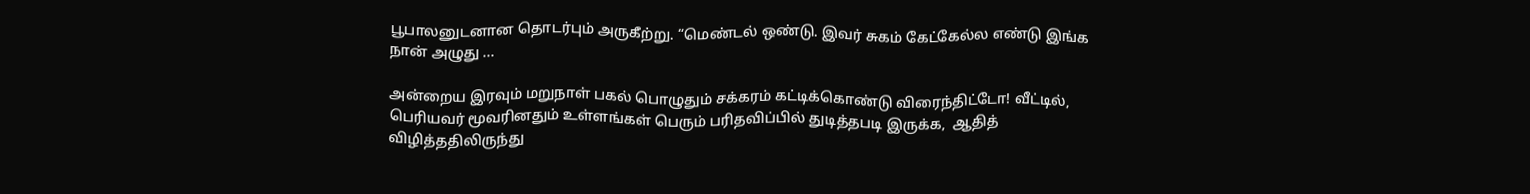பூபாலனுடனான தொடர்பும் அருகீற்று. “மெண்டல் ஒண்டு. இவர் சுகம் கேட்கேல்ல எண்டு இங்க நான் அழுது ...

அன்றைய இரவும் மறுநாள் பகல் பொழுதும் சக்கரம் கட்டிக்கொண்டு விரைந்திட்டோ! வீட்டில், பெரியவர் மூவரினதும் உள்ளங்கள் பெரும் பரிதவிப்பில் துடித்தபடி இருக்க,  ஆதித் விழித்ததிலிருந்து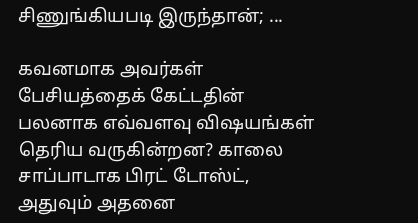சிணுங்கியபடி இருந்தான்; ...

கவனமாக அவர்கள் பேசியத்தைக் கேட்டதின் பலனாக எவ்வளவு விஷயங்கள் தெரிய வருகின்றன? காலை சாப்பாடாக பிரட் டோஸ்ட், அதுவும் அதனை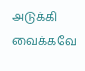அடுக்கி வைக்கவே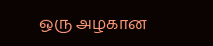ஒரு அழகான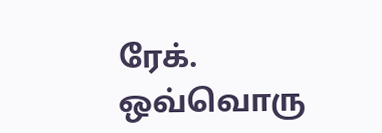ரேக். ஒவ்வொரு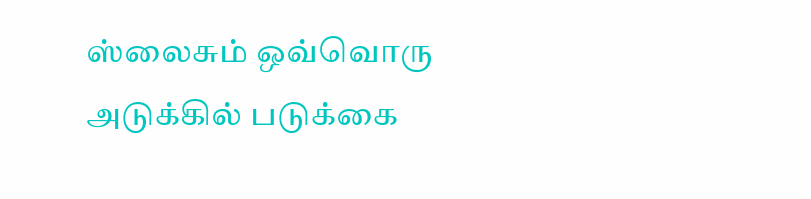ஸ்லைசும் ஒவ்வொரு அடுக்கில் படுக்கை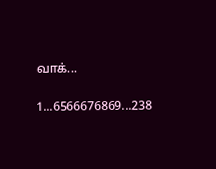வாக்...

1...6566676869...238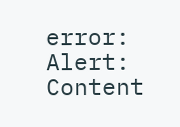error: Alert: Content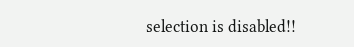selection is disabled!!